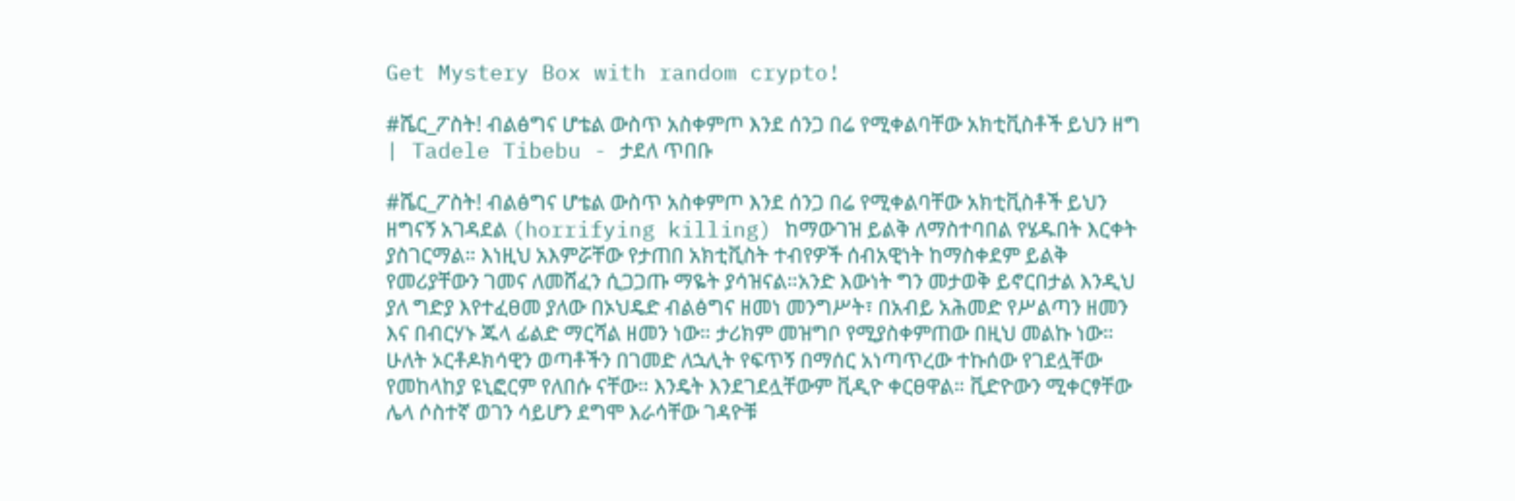Get Mystery Box with random crypto!

#ሼር_ፖስት! ብልፅግና ሆቴል ውስጥ አስቀምጦ እንደ ሰንጋ በሬ የሚቀልባቸው አክቲቪስቶች ይህን ዘግ | Tadele Tibebu - ታደለ ጥበቡ

#ሼር_ፖስት! ብልፅግና ሆቴል ውስጥ አስቀምጦ እንደ ሰንጋ በሬ የሚቀልባቸው አክቲቪስቶች ይህን ዘግናኝ አገዳደል (horrifying killing) ከማውገዝ ይልቅ ለማስተባበል የሄዱበት እርቀት ያስገርማል። እነዚህ አእምሯቸው የታጠበ አክቲቪስት ተብየዎች ሰብአዊነት ከማስቀደም ይልቅ የመሪያቸውን ገመና ለመሸፈን ሲጋጋጡ ማዬት ያሳዝናል።አንድ እውነት ግን መታወቅ ይኖርበታል እንዲህ ያለ ግድያ እየተፈፀመ ያለው በኦህዴድ ብልፅግና ዘመነ መንግሥት፣ በአብይ አሕመድ የሥልጣን ዘመን እና በብርሃኑ ጁላ ፊልድ ማርሻል ዘመን ነው። ታሪክም መዝግቦ የሚያስቀምጠው በዚህ መልኩ ነው። ሁለት ኦርቶዶክሳዊን ወጣቶችን በገመድ ለኋሊት የፍጥኝ በማሰር አነጣጥረው ተኩሰው የገደሏቸው የመከላከያ ዩኒፎርም የለበሱ ናቸው። እንዴት እንደገደሏቸውም ቪዲዮ ቀርፀዋል። ቪድዮውን ሚቀርፃቸው ሌላ ሶስተኛ ወገን ሳይሆን ደግሞ እራሳቸው ገዳዮቹ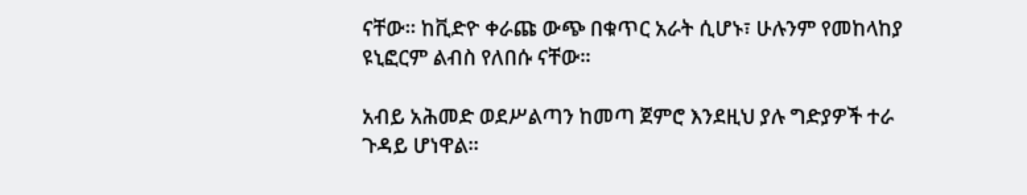ናቸው። ከቪድዮ ቀራጩ ውጭ በቁጥር አራት ሲሆኑ፣ ሁሉንም የመከላከያ ዩኒፎርም ልብስ የለበሱ ናቸው።

አብይ አሕመድ ወደሥልጣን ከመጣ ጀምሮ እንደዚህ ያሉ ግድያዎች ተራ ጉዳይ ሆነዋል።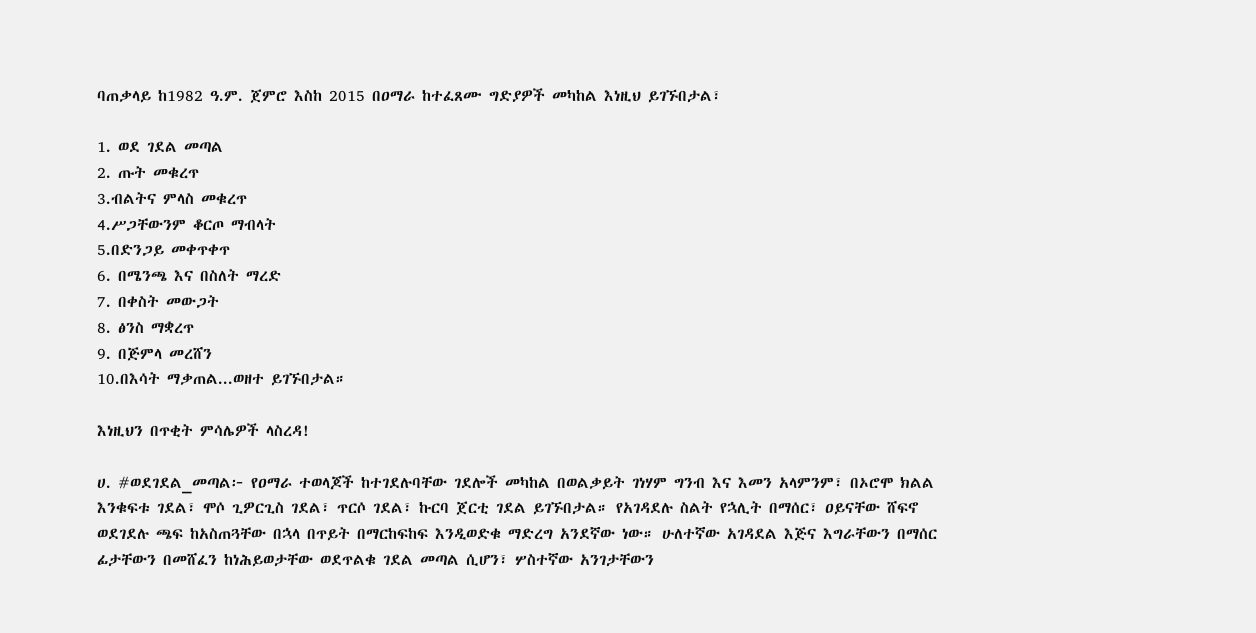ባጠቃላይ ከ1982 ዓ.ም. ጀምሮ እስከ 2015 በዐማራ ከተፈጸሙ ግድያዎች መካከል እነዚህ ይገኙበታል፣

1. ወደ ገደል መጣል
2. ጡት መቁረጥ
3.ብልትና ምላስ መቁረጥ
4.ሥጋቸውንም ቆርጦ ማብላት
5.በድንጋይ መቀጥቀጥ
6. በሜንጫ እና በስለት ማረድ
7. በቀስት መውጋት
8. ፅንስ ማቋረጥ
9. በጅምላ መረሸን
10.በእሳት ማቃጠል...ወዘተ ይገኙበታል።

እነዚህን በጥቂት ምሳሌዎች ላስረዳ!

ሀ. #ወደገደል_መጣል፦ የዐማራ ተወላጆች ከተገደሉባቸው ገደሎች መካከል በወልቃይት ገነሃም ግንብ እና እመን አላምንም፣ በኦሮሞ ክልል እንቁፍቱ ገደል፣ ሞሶ ጊዎርጊስ ገደል፣ ጥርሶ ገደል፣ ኩርባ ጀርቲ ገደል ይገኙበታል። የአገዳደሉ ስልት የኋሊት በማሰር፣ ዐይናቸው ሸፍኖ ወደገደሉ ጫፍ ከአስጠጓቸው በኋላ በጥይት በማርከፍከፍ እንዲወድቁ ማድረግ አንደኛው ነው። ሁለተኛው አገዳደል እጅና እግራቸውን በማሰር ፊታቸውን በመሸፈን ከነሕይወታቸው ወደጥልቁ ገደል መጣል ሲሆን፣ ሦስተኛው አንገታቸውን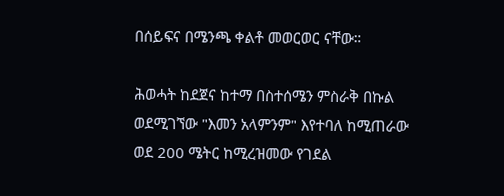በሰይፍና በሜንጫ ቀልቶ መወርወር ናቸው።

ሕወሓት ከደጀና ከተማ በስተሰሜን ምስራቅ በኩል ወደሚገኘው "እመን አላምንም" እየተባለ ከሚጠራው ወደ 200 ሜትር ከሚረዝመው የገደል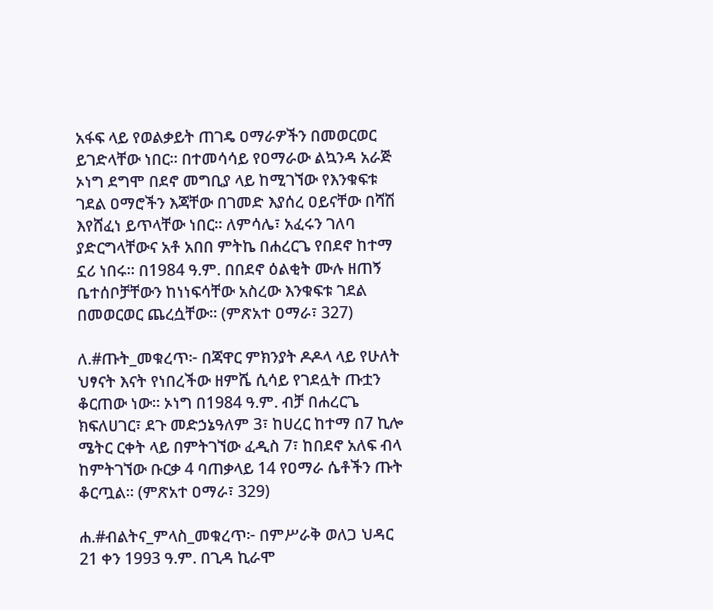አፋፍ ላይ የወልቃይት ጠገዴ ዐማራዎችን በመወርወር ይገድላቸው ነበር። በተመሳሳይ የዐማራው ልኳንዳ አራጅ ኦነግ ደግሞ በደኖ መግቢያ ላይ ከሚገኘው የእንቁፍቱ ገደል ዐማሮችን እጃቸው በገመድ እያሰረ ዐይናቸው በሻሽ እየሸፈነ ይጥላቸው ነበር። ለምሳሌ፣ አፈሩን ገለባ ያድርግላቸውና አቶ አበበ ምትኬ በሐረርጌ የበደኖ ከተማ ኗሪ ነበሩ፡፡ በ1984 ዓ.ም. በበደኖ ዕልቂት ሙሉ ዘጠኝ ቤተሰቦቻቸውን ከነነፍሳቸው አስረው እንቁፍቱ ገደል በመወርወር ጨረሷቸው። (ምጽአተ ዐማራ፣ 327)

ለ.#ጡት_መቁረጥ፦ በጃዋር ምክንያት ዶዶላ ላይ የሁለት ህፃናት እናት የነበረችው ዘምሼ ሲሳይ የገደሏት ጡቷን ቆርጠው ነው። ኦነግ በ1984 ዓ.ም. ብቻ በሐረርጌ ክፍለሀገር፣ ደጉ መድኃኔዓለም 3፣ ከሀረር ከተማ በ7 ኪሎ ሜትር ርቀት ላይ በምትገኘው ፈዲስ 7፣ ከበደኖ አለፍ ብላ ከምትገኘው ቡርቃ 4 ባጠቃላይ 14 የዐማራ ሴቶችን ጡት ቆርጧል። (ምጽአተ ዐማራ፣ 329)

ሐ.#ብልትና_ምላስ_መቁረጥ፦ በምሥራቅ ወለጋ ህዳር 21 ቀን 1993 ዓ.ም. በጊዳ ኪራሞ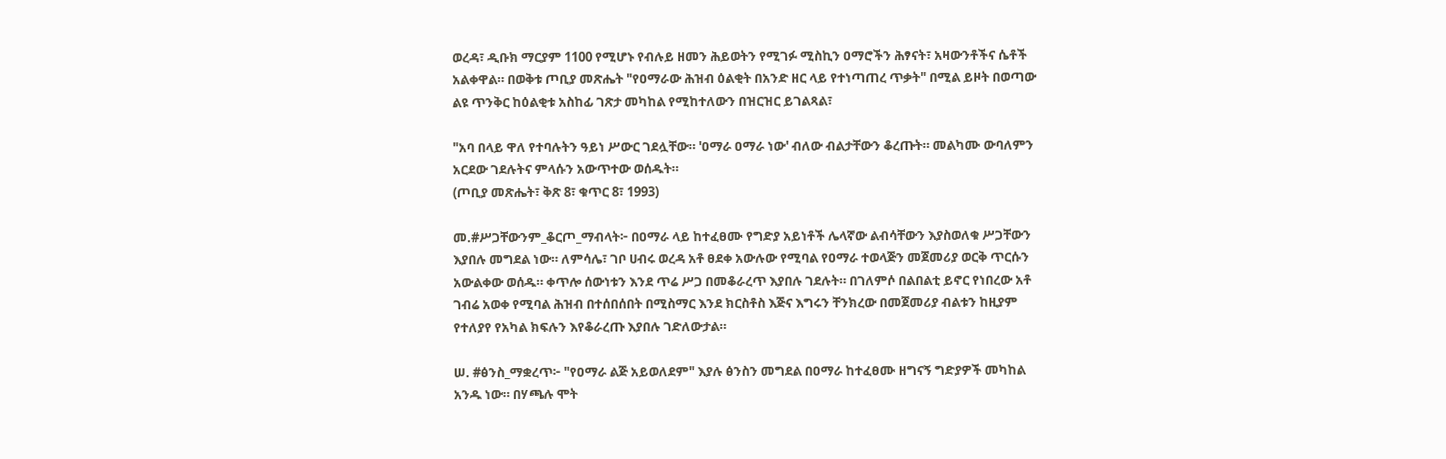ወረዳ፣ ዲቡክ ማርያም 1100 የሚሆኑ የብሉይ ዘመን ሕይወትን የሚገፉ ሚስኪን ዐማሮችን ሕፃናት፣ አዛውንቶችና ሴቶች አልቀዋል። በወቅቱ ጦቢያ መጽሔት "የዐማራው ሕዝብ ዕልቂት በአንድ ዘር ላይ የተነጣጠረ ጥቃት" በሚል ይዞት በወጣው ልዩ ጥንቅር ከዕልቂቱ አስከፊ ገጽታ መካከል የሚከተለውን በዝርዝር ይገልጻል፣

"አባ በላይ ዋለ የተባሉትን ዓይነ ሥውር ገደሏቸው። 'ዐማራ ዐማራ ነው' ብለው ብልታቸውን ቆረጡት። መልካሙ ውባለምን አርደው ገደሉትና ምላሱን አውጥተው ወሰዱት።
(ጦቢያ መጽሔት፣ ቅጽ 8፣ ቁጥር 8፣ 1993)

መ.#ሥጋቸውንም_ቆርጦ_ማብላት፦ በዐማራ ላይ ከተፈፀሙ የግድያ አይነቶች ሌላኛው ልብሳቸውን እያስወለቁ ሥጋቸውን እያበሉ መግደል ነው። ለምሳሌ፣ ገቦ ሀብሩ ወረዳ አቶ ፀደቀ አውሉው የሚባል የዐማራ ተወላጅን መጀመሪያ ወርቅ ጥርሱን አውልቀው ወሰዱ። ቀጥሎ ሰውነቱን እንደ ጥሬ ሥጋ በመቆራረጥ እያበሉ ገደሉት። በገለምሶ በልበልቲ ይኖር የነበረው አቶ ገብሬ አወቀ የሚባል ሕዝብ በተሰበሰበት በሚስማር እንደ ክርስቶስ እጅና እግሩን ቸንክረው በመጀመሪያ ብልቱን ከዚያም የተለያየ የአካል ክፍሉን እየቆራረጡ እያበሉ ገድለውታል።

ሠ. #ፅንስ_ማቋረጥ፦ "የዐማራ ልጅ አይወለደም" እያሉ ፅንስን መግደል በዐማራ ከተፈፀሙ ዘግናኝ ግድያዎች መካከል አንዱ ነው። በሃጫሉ ሞት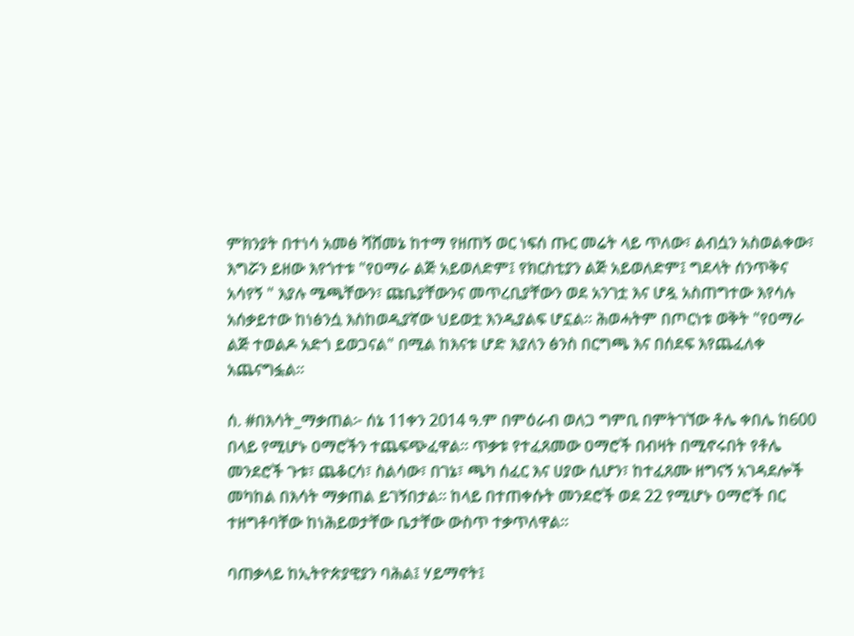ምክንያት በተነሳ አመፅ ሻሸመኔ ከተማ የዘጠኝ ወር ነፍሰ ጡር መሬት ላይ ጥለው፣ ልብሷን አስወልቀው፣ እግሯን ይዘው እየጎተቱ "የዐማራ ልጅ አይወለድም፤ የክርስቲያን ልጅ አይወለድም፤ ግደላት ሰንጥቅና አሳየኝ " እያሉ ሜጫቸውን፣ ጩቤያቸውንና መጥረቢያቸውን ወደ አንገቷ እና ሆዷ አስጠግተው እየሳሉ አሰቃይተው ከነፅንሷ እስከወዲያኛው ህይወቷ እንዲያልፍ ሆኗል። ሕወሓትም በጦርነቱ ወቅት "የዐማራ ልጅ ተወልዶ አድጎ ይወጋናል" በሚል ከእናቱ ሆድ እያለን ፅንስ በርግጫ እና በሰደፍ እየጨፈለቀ አጨናግፏል።

ሰ. #በእሳት_ማቃጠል፦ ሰኔ 11ቀን 2014 ዓ.ም በምዕራብ ወለጋ ግምቢ በምትገኘው ቶሌ ቀበሌ ከ600 በላይ የሚሆኑ ዐማሮችን ተጨፍጭፈዋል። ጥቃቱ የተፈጸመው ዐማሮች በብዛት በሚኖሩበት የቶሌ መንደሮች ጉቱ፣ ጨቆርሳ፣ ስልሳው፣ በገኔ፣ ጫካ ሰፈር እና ሀያው ሲሆን፣ ከተፈጸሙ ዘግናኝ አገዳደሎች መካከል በእሳት ማቃጠል ይገኝበታል። ከላይ በተጠቀሱት መንደሮች ወደ 22 የሚሆኑ ዐማሮች በር ተዘግቶባቸው ከነሕይወታቸው ቤታቸው ውስጥ ተቃጥለዋል።

ባጠቃላይ ከኢትዮጵያዊያን ባሕል፤ ሃይማኖት፤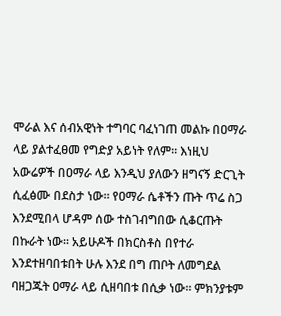ሞራል እና ሰብአዊነት ተግባር ባፈነገጠ መልኩ በዐማራ ላይ ያልተፈፀመ የግድያ አይነት የለም። እነዚህ አውሬዎች በዐማራ ላይ እንዲህ ያለውን ዘግናኝ ድርጊት ሲፈፅሙ በደስታ ነው። የዐማራ ሴቶችን ጡት ጥሬ ስጋ እንደሚበላ ሆዳም ሰው ተስገብግበው ሲቆርጡት በኩራት ነው። አይሁዶች በክርስቶስ በየተራ እንደተዘባበቱበት ሁሉ እንደ በግ ጠቦት ለመግደል ባዘጋጁት ዐማራ ላይ ሲዘባበቱ በሲቃ ነው። ምክንያቱም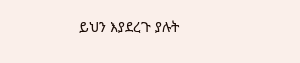ይህን እያደረጉ ያሉት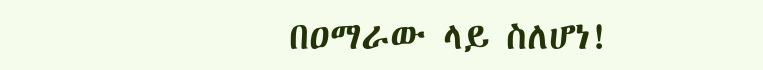በዐማራው ላይ ስለሆነ!